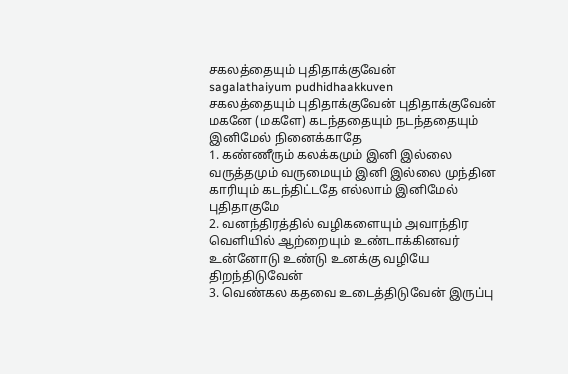சகலத்தையும் புதிதாக்குவேன்
sagalathaiyum pudhidhaakkuven
சகலத்தையும் புதிதாக்குவேன் புதிதாக்குவேன் மகனே (மகளே) கடந்ததையும் நடந்ததையும் இனிமேல் நினைக்காதே
1. கண்ணீரும் கலக்கமும் இனி இல்லை வருத்தமும் வருமையும் இனி இல்லை முந்தின காரியும் கடந்திட்டதே எல்லாம் இனிமேல் புதிதாகுமே
2. வனந்திரத்தில் வழிகளையும் அவாந்திர வெளியில் ஆற்றையும் உண்டாக்கினவர் உன்னோடு உண்டு உனக்கு வழியே திறந்திடுவேன்
3. வெண்கல கதவை உடைத்திடுவேன் இருப்பு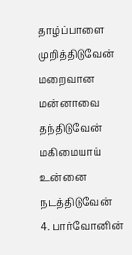தாழ்ப்பாளை முறித்திடுவேன் மறைவான மன்னாவை தந்திடுவேன் மகிமையாய் உன்னை நடத்திடுவேன்
4. பார்வோனின்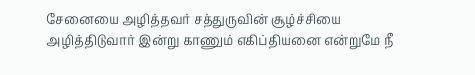சேனையை அழித்தவர் சத்துருவின் சூழ்ச்சியை அழித்திடுவார் இன்று காணும் எகிப்தியனை என்றுமே நீ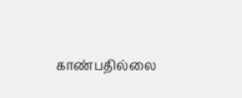காண்பதில்லை